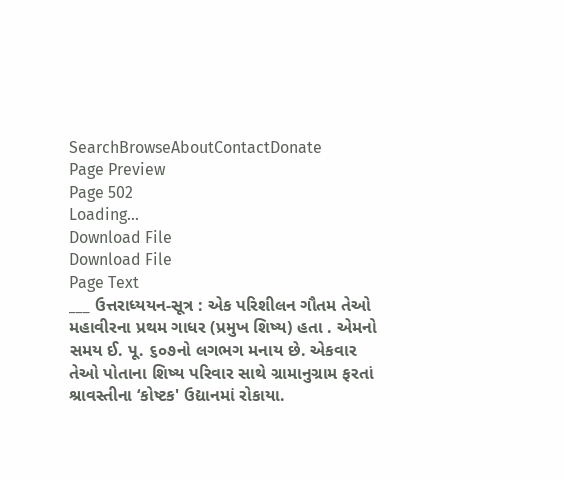SearchBrowseAboutContactDonate
Page Preview
Page 502
Loading...
Download File
Download File
Page Text
___ ઉત્તરાધ્યયન-સૂત્ર : એક પરિશીલન ગૌતમ તેઓ મહાવીરના પ્રથમ ગાધર (પ્રમુખ શિષ્ય) હતા . એમનો સમય ઈ. પૂ. ૬૦૭નો લગભગ મનાય છે. એકવાર તેઓ પોતાના શિષ્ય પરિવાર સાથે ગ્રામાનુગ્રામ ફરતાં શ્રાવસ્તીના ‘કોષ્ટક' ઉદ્યાનમાં રોકાયા.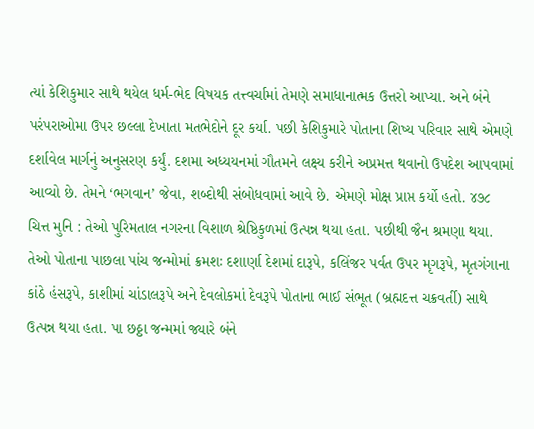ત્યાં કેશિકુમાર સાથે થયેલ ધર્મ-ભેદ વિષયક તત્ત્વર્ચામાં તેમણે સમાધાનાત્મક ઉત્તરો આપ્યા. અને બંને પરંપરાઓમા ઉપર છલ્લા દેખાતા મતભેદોને દૂર કર્યા. પછી કેશિકુમારે પોતાના શિષ્ય પરિવાર સાથે એમણે દર્શાવેલ માર્ગનું અનુસરણ કર્યું. દશમા અધ્યયનમાં ગૌતમને લક્ષ્ય કરીને અપ્રમત્ત થવાનો ઉપદેશ આપવામાં આવ્યો છે. તેમને ‘ભગવાન’ જેવા, શબ્દોથી સંબોધવામાં આવે છે. એમણે મોક્ષ પ્રાપ્ત કર્યો હતો. ૪૭૮ ચિત્ત મુનિ : તેઓ પુરિમતાલ નગરના વિશાળ શ્રેષ્ઠિકુળમાં ઉત્પન્ન થયા હતા. પછીથી જૈન શ્રમણા થયા. તેઓ પોતાના પાછલા પાંચ જન્મોમાં ક્રમશઃ દશાર્ણા દેશમાં દારૂપે, કલિંજર પર્વત ઉપર મૃગરૂપે, મૃતગંગાના કાંઠે હંસરૂપે, કાશીમાં ચાંડાલરૂપે અને દેવલોકમાં દેવરૂપે પોતાના ભાઈ સંભૂત (બ્રહ્મદત્ત ચક્રવર્તી) સાથે ઉત્પન્ન થયા હતા. પા છઠ્ઠા જન્મમાં જ્યારે બંને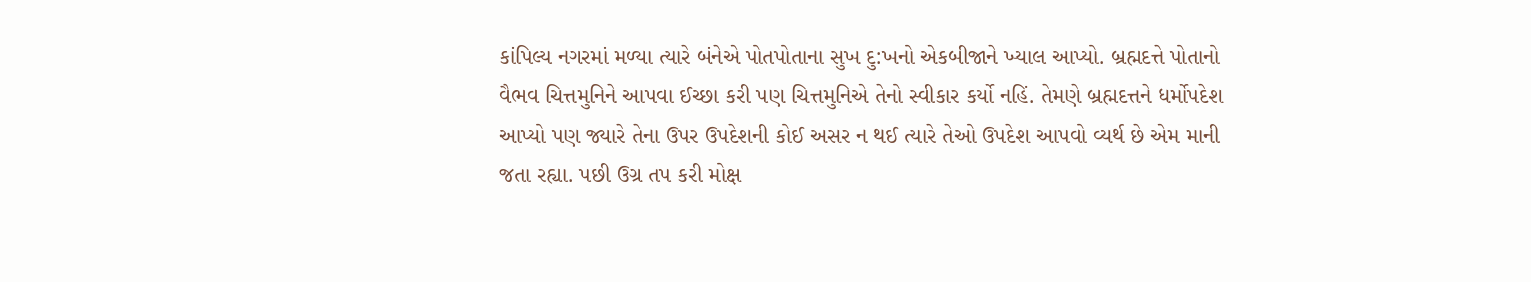કાંપિલ્ય નગરમાં મળ્યા ત્યારે બંનેએ પોતપોતાના સુખ દુ:ખનો એકબીજાને ખ્યાલ આપ્યો. બ્રહ્મદત્તે પોતાનો વૈભવ ચિત્તમુનિને આપવા ઈચ્છા કરી પણ ચિત્તમુનિએ તેનો સ્વીકાર કર્યો નહિં. તેમણે બ્રહ્મદત્તને ધર્મોપદેશ આપ્યો પણ જ્યારે તેના ઉપર ઉપદેશની કોઈ અસર ન થઈ ત્યારે તેઓ ઉપદેશ આપવો વ્યર્થ છે એમ માની જતા રહ્યા. પછી ઉગ્ર તપ કરી મોક્ષ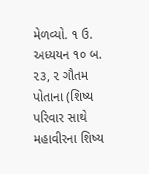મેળવ્યો. ૧ ઉ. અધ્યયન ૧૦ બ. ૨૩, ૨ ગૌતમ પોતાના (શિષ્ય પરિવાર સાથે મહાવીરના શિષ્ય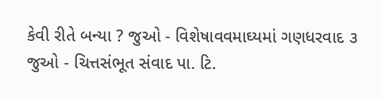કેવી રીતે બન્યા ? જુઓ - વિશેષાવવમાઘ્યમાં ગણધરવાદ ૩ જુઓ - ચિત્તસંભૂત સંવાદ પા. ટિ.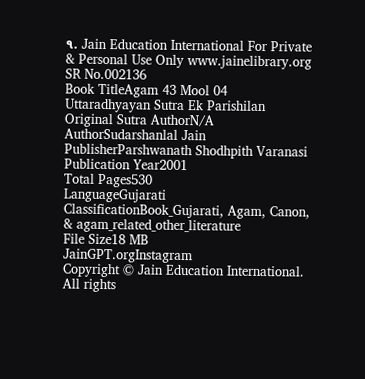૧. Jain Education International For Private & Personal Use Only www.jainelibrary.org
SR No.002136
Book TitleAgam 43 Mool 04 Uttaradhyayan Sutra Ek Parishilan
Original Sutra AuthorN/A
AuthorSudarshanlal Jain
PublisherParshwanath Shodhpith Varanasi
Publication Year2001
Total Pages530
LanguageGujarati
ClassificationBook_Gujarati, Agam, Canon, & agam_related_other_literature
File Size18 MB
JainGPT.orgInstagram
Copyright © Jain Education International. All rights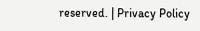reserved. | Privacy Policy